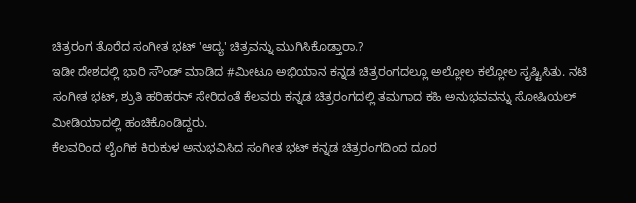ಚಿತ್ರರಂಗ ತೊರೆದ ಸಂಗೀತ ಭಟ್ 'ಆದ್ಯ' ಚಿತ್ರವನ್ನು ಮುಗಿಸಿಕೊಡ್ತಾರಾ.?
ಇಡೀ ದೇಶದಲ್ಲಿ ಭಾರಿ ಸೌಂಡ್ ಮಾಡಿದ #ಮೀಟೂ ಅಭಿಯಾನ ಕನ್ನಡ ಚಿತ್ರರಂಗದಲ್ಲೂ ಅಲ್ಲೋಲ ಕಲ್ಲೋಲ ಸೃಷ್ಟಿಸಿತು. ನಟಿ ಸಂಗೀತ ಭಟ್, ಶ್ರುತಿ ಹರಿಹರನ್ ಸೇರಿದಂತೆ ಕೆಲವರು ಕನ್ನಡ ಚಿತ್ರರಂಗದಲ್ಲಿ ತಮಗಾದ ಕಹಿ ಅನುಭವವನ್ನು ಸೋಷಿಯಲ್ ಮೀಡಿಯಾದಲ್ಲಿ ಹಂಚಿಕೊಂಡಿದ್ದರು.
ಕೆಲವರಿಂದ ಲೈಂಗಿಕ ಕಿರುಕುಳ ಅನುಭವಿಸಿದ ಸಂಗೀತ ಭಟ್ ಕನ್ನಡ ಚಿತ್ರರಂಗದಿಂದ ದೂರ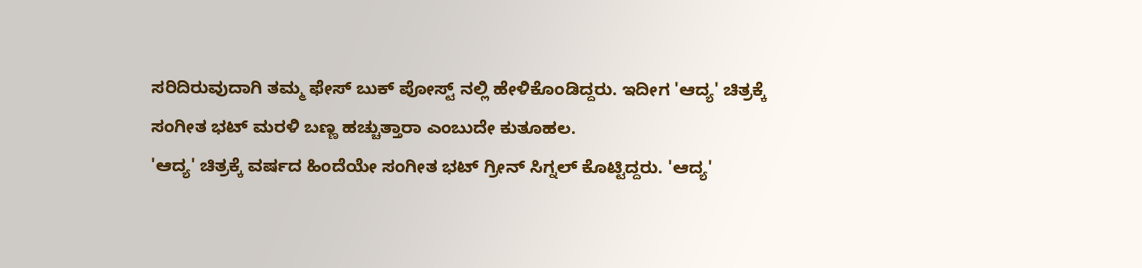ಸರಿದಿರುವುದಾಗಿ ತಮ್ಮ ಫೇಸ್ ಬುಕ್ ಪೋಸ್ಟ್ ನಲ್ಲಿ ಹೇಳಿಕೊಂಡಿದ್ದರು. ಇದೀಗ 'ಆದ್ಯ' ಚಿತ್ರಕ್ಕೆ ಸಂಗೀತ ಭಟ್ ಮರಳಿ ಬಣ್ಣ ಹಚ್ಚುತ್ತಾರಾ ಎಂಬುದೇ ಕುತೂಹಲ.
'ಆದ್ಯ' ಚಿತ್ರಕ್ಕೆ ವರ್ಷದ ಹಿಂದೆಯೇ ಸಂಗೀತ ಭಟ್ ಗ್ರೀನ್ ಸಿಗ್ನಲ್ ಕೊಟ್ಟಿದ್ದರು. 'ಆದ್ಯ'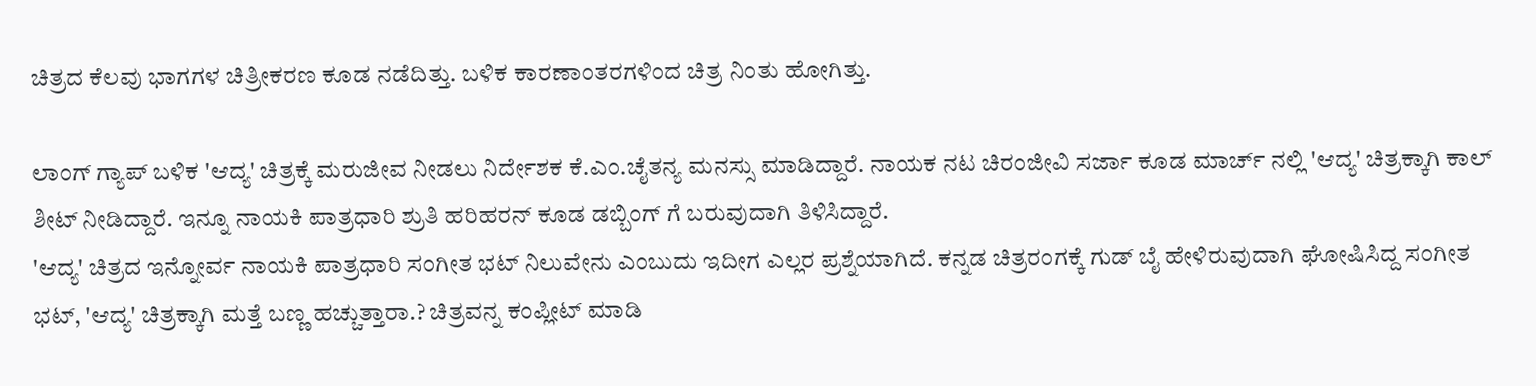ಚಿತ್ರದ ಕೆಲವು ಭಾಗಗಳ ಚಿತ್ರೀಕರಣ ಕೂಡ ನಡೆದಿತ್ತು. ಬಳಿಕ ಕಾರಣಾಂತರಗಳಿಂದ ಚಿತ್ರ ನಿಂತು ಹೋಗಿತ್ತು.

ಲಾಂಗ್ ಗ್ಯಾಪ್ ಬಳಿಕ 'ಆದ್ಯ' ಚಿತ್ರಕ್ಕೆ ಮರುಜೀವ ನೀಡಲು ನಿರ್ದೇಶಕ ಕೆ.ಎಂ.ಚೈತನ್ಯ ಮನಸ್ಸು ಮಾಡಿದ್ದಾರೆ. ನಾಯಕ ನಟ ಚಿರಂಜೀವಿ ಸರ್ಜಾ ಕೂಡ ಮಾರ್ಚ್ ನಲ್ಲಿ 'ಆದ್ಯ' ಚಿತ್ರಕ್ಕಾಗಿ ಕಾಲ್ ಶೀಟ್ ನೀಡಿದ್ದಾರೆ. ಇನ್ನೂ ನಾಯಕಿ ಪಾತ್ರಧಾರಿ ಶ್ರುತಿ ಹರಿಹರನ್ ಕೂಡ ಡಬ್ಬಿಂಗ್ ಗೆ ಬರುವುದಾಗಿ ತಿಳಿಸಿದ್ದಾರೆ.
'ಆದ್ಯ' ಚಿತ್ರದ ಇನ್ನೋರ್ವ ನಾಯಕಿ ಪಾತ್ರಧಾರಿ ಸಂಗೀತ ಭಟ್ ನಿಲುವೇನು ಎಂಬುದು ಇದೀಗ ಎಲ್ಲರ ಪ್ರಶ್ನೆಯಾಗಿದೆ. ಕನ್ನಡ ಚಿತ್ರರಂಗಕ್ಕೆ ಗುಡ್ ಬೈ ಹೇಳಿರುವುದಾಗಿ ಘೋಷಿಸಿದ್ದ ಸಂಗೀತ ಭಟ್, 'ಆದ್ಯ' ಚಿತ್ರಕ್ಕಾಗಿ ಮತ್ತೆ ಬಣ್ಣ ಹಚ್ಚುತ್ತಾರಾ.? ಚಿತ್ರವನ್ನ ಕಂಪ್ಲೀಟ್ ಮಾಡಿ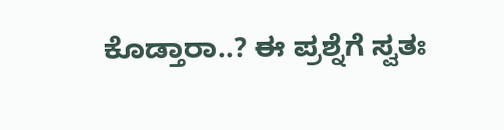ಕೊಡ್ತಾರಾ..? ಈ ಪ್ರಶ್ನೆಗೆ ಸ್ವತಃ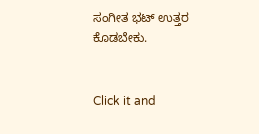ಸಂಗೀತ ಭಟ್ ಉತ್ತರ ಕೊಡಬೇಕು.


Click it and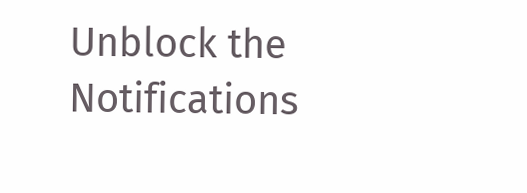Unblock the Notifications